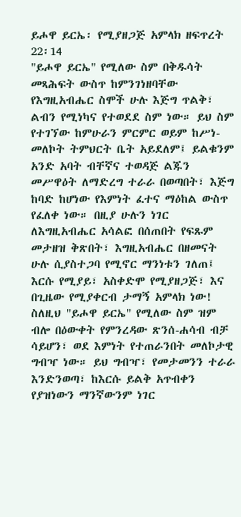ይሖዋ ይርኤ፡ የሚያዘጋጅ አምላክ ዘፍጥረት 22፡14
"ይሖዋ ይርኤ" የሚለው ስም በቅዱሳት መጻሕፍት ውስጥ ከምንገነዘባቸው የእግዚአብሔር ስሞች ሁሉ እጅግ ጥልቅ፣ ልብን የሚነካና የተወደደ ስም ነው። ይህ ስም የተገኘው ከምሁራን ምርምር ወይም ከሥነ-መለኮት ትምህርት ቤት አይደለም፤ ይልቁንም አንድ አባት ብቸኛና ተወዳጅ ልጁን መሥዋዕት ለማድረግ ተራራ በወጣበት፣ እጅግ ከባድ ከሆነው የእምነት ፈተና ማዕከል ውስጥ የፈለቀ ነው። በዚያ ሁሉን ነገር ለእግዚአብሔር አሳልፎ በሰጠበት የፍጹም መታዘዝ ቅጽበት፣ እግዚአብሔር በዘመናት ሁሉ ሲያስተጋባ የሚኖር ማንነቱን ገለጠ፤ እርሱ የሚያይ፣ አስቀድሞ የሚያዘጋጅ፣ እና በጊዜው የሚያቀርብ ታማኝ አምላክ ነው!
ስለዚህ "ይሖዋ ይርኤ" የሚለው ስም ዝም ብሎ በዕውቀት የምንረዳው ጽንሰ-ሐሳብ ብቻ ሳይሆን፣ ወደ እምነት የተጠራንበት መለኮታዊ ግብዣ ነው። ይህ ግብዣ፣ የመታመንን ተራራ እንድንወጣ፣ ከእርሱ ይልቅ አጥብቀን የያዝነውን ማንኛውንም ነገር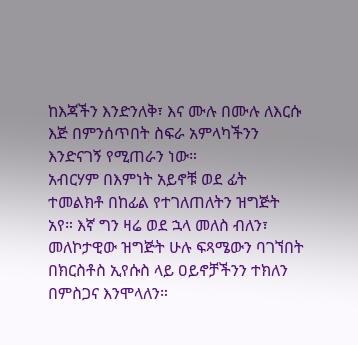ከእጃችን እንድንለቅ፣ እና ሙሉ በሙሉ ለእርሱ እጅ በምንሰጥበት ስፍራ አምላካችንን እንድናገኝ የሚጠራን ነው።
አብርሃም በእምነት አይኖቹ ወደ ፊት ተመልክቶ በከፊል የተገለጠለትን ዝግጅት አየ። እኛ ግን ዛሬ ወደ ኋላ መለስ ብለን፣ መለኮታዊው ዝግጅት ሁሉ ፍጻሜውን ባገኘበት በክርስቶስ ኢየሱስ ላይ ዐይኖቻችንን ተክለን በምስጋና እንሞላለን።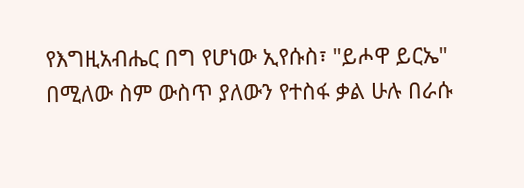የእግዚአብሔር በግ የሆነው ኢየሱስ፣ "ይሖዋ ይርኤ" በሚለው ስም ውስጥ ያለውን የተስፋ ቃል ሁሉ በራሱ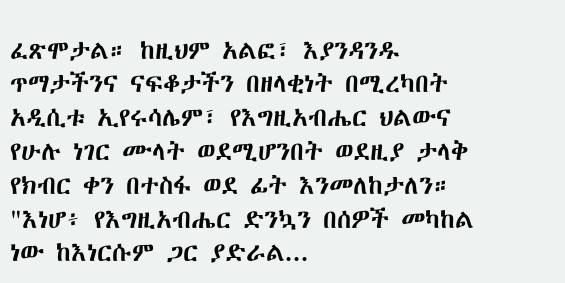ፈጽሞታል። ከዚህም አልፎ፣ እያንዳንዱ ጥማታችንና ናፍቆታችን በዘላቂነት በሚረካበት አዲሲቱ ኢየሩሳሌም፣ የእግዚአብሔር ህልውና የሁሉ ነገር ሙላት ወደሚሆንበት ወደዚያ ታላቅ የክብር ቀን በተስፋ ወደ ፊት እንመለከታለን።
"እነሆ፥ የእግዚአብሔር ድንኳን በሰዎች መካከል ነው ከእነርሱም ጋር ያድራል...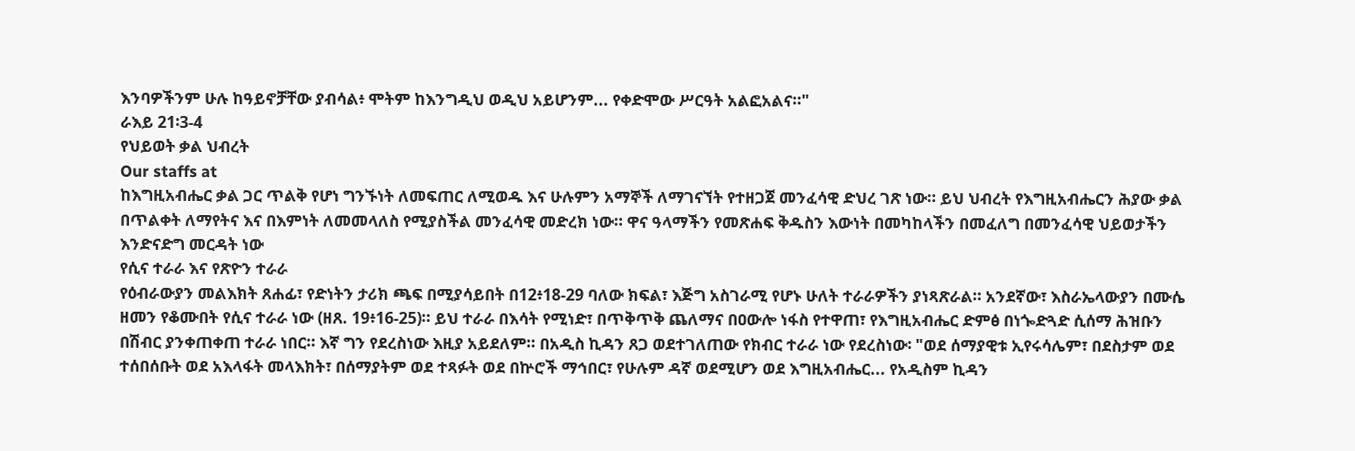እንባዎችንም ሁሉ ከዓይኖቻቸው ያብሳል፥ ሞትም ከእንግዲህ ወዲህ አይሆንም... የቀድሞው ሥርዓት አልፎአልና።"
ራእይ 21፡3-4
የህይወት ቃል ህብረት
Our staffs at
ከእግዚአብሔር ቃል ጋር ጥልቅ የሆነ ግንኙነት ለመፍጠር ለሚወዱ እና ሁሉምን አማኞች ለማገናኘት የተዘጋጀ መንፈሳዊ ድህረ ገጽ ነው። ይህ ህብረት የእግዚአብሔርን ሕያው ቃል በጥልቀት ለማየትና እና በእምነት ለመመላለስ የሚያስችል መንፈሳዊ መድረክ ነው። ዋና ዓላማችን የመጽሐፍ ቅዱስን እውነት በመካከላችን በመፈለግ በመንፈሳዊ ህይወታችን እንድናድግ መርዳት ነው
የሲና ተራራ እና የጽዮን ተራራ
የዕብራውያን መልእክት ጸሐፊ፣ የድነትን ታሪክ ጫፍ በሚያሳይበት በ12፥18-29 ባለው ክፍል፣ እጅግ አስገራሚ የሆኑ ሁለት ተራራዎችን ያነጻጽራል። አንደኛው፣ እስራኤላውያን በሙሴ ዘመን የቆሙበት የሲና ተራራ ነው (ዘጸ. 19፥16-25)። ይህ ተራራ በእሳት የሚነድ፣ በጥቅጥቅ ጨለማና በዐውሎ ነፋስ የተዋጠ፣ የእግዚአብሔር ድምፅ በነጐድጓድ ሲሰማ ሕዝቡን በሽብር ያንቀጠቀጠ ተራራ ነበር። እኛ ግን የደረስነው እዚያ አይደለም። በአዲስ ኪዳን ጸጋ ወደተገለጠው የክብር ተራራ ነው የደረስነው፡ "ወደ ሰማያዊቱ ኢየሩሳሌም፣ በደስታም ወደ ተሰበሰቡት ወደ አእላፋት መላእክት፣ በሰማያትም ወደ ተጻፉት ወደ በኵሮች ማኅበር፣ የሁሉም ዳኛ ወደሚሆን ወደ እግዚአብሔር... የአዲስም ኪዳን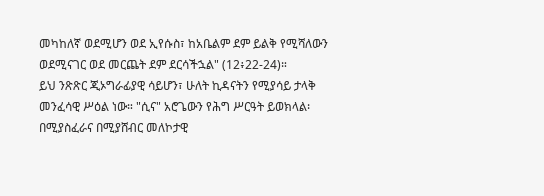መካከለኛ ወደሚሆን ወደ ኢየሱስ፣ ከአቤልም ደም ይልቅ የሚሻለውን ወደሚናገር ወደ መርጨት ደም ደርሳችኋል" (12፥22-24)።
ይህ ንጽጽር ጂኦግራፊያዊ ሳይሆን፣ ሁለት ኪዳናትን የሚያሳይ ታላቅ መንፈሳዊ ሥዕል ነው። "ሲና" አሮጌውን የሕግ ሥርዓት ይወክላል፡ በሚያስፈራና በሚያሸብር መለኮታዊ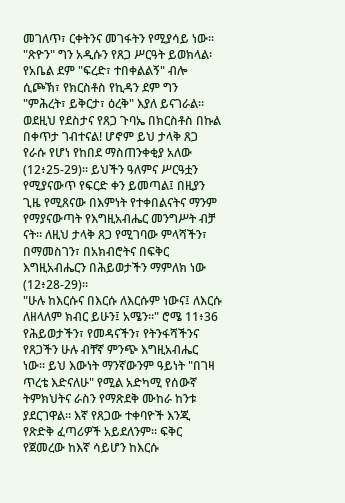መገለጥ፣ ርቀትንና መገፋትን የሚያሳይ ነው። "ጽዮን" ግን አዲሱን የጸጋ ሥርዓት ይወክላል፡ የአቤል ደም "ፍረድ፣ ተበቀልልኝ" ብሎ ሲጮኽ፣ የክርስቶስ የኪዳን ደም ግን "ምሕረት፣ ይቅርታ፣ ዕረቅ" እያለ ይናገራል። ወደዚህ የደስታና የጸጋ ጉባኤ በክርስቶስ በኩል በቀጥታ ገብተናል! ሆኖም ይህ ታላቅ ጸጋ የራሱ የሆነ የከበደ ማስጠንቀቂያ አለው (12፥25-29)። ይህችን ዓለምና ሥርዓቷን የሚያናውጥ የፍርድ ቀን ይመጣል፤ በዚያን ጊዜ የሚጸናው በእምነት የተቀበልናትና ማንም የማያናውጣት የእግዚአብሔር መንግሥት ብቻ ናት። ለዚህ ታላቅ ጸጋ የሚገባው ምላሻችን፣ በማመስገን፣ በአክብሮትና በፍቅር እግዚአብሔርን በሕይወታችን ማምለክ ነው (12፥28-29)።
"ሁሉ ከእርሱና በእርሱ ለእርሱም ነውና፤ ለእርሱ ለዘላለም ክብር ይሁን፤ አሜን።" ሮሜ 11፥36
የሕይወታችን፣ የመዳናችን፣ የትንፋሻችንና የጸጋችን ሁሉ ብቸኛ ምንጭ እግዚአብሔር ነው። ይህ እውነት ማንኛውንም ዓይነት "በገዛ ጥረቴ እድናለሁ" የሚል አድካሚ የሰውኛ ትምክህትና ራስን የማጽደቅ ሙከራ ከንቱ ያደርገዋል። እኛ የጸጋው ተቀባዮች እንጂ የጽድቅ ፈጣሪዎች አይደለንም። ፍቅር የጀመረው ከእኛ ሳይሆን ከእርሱ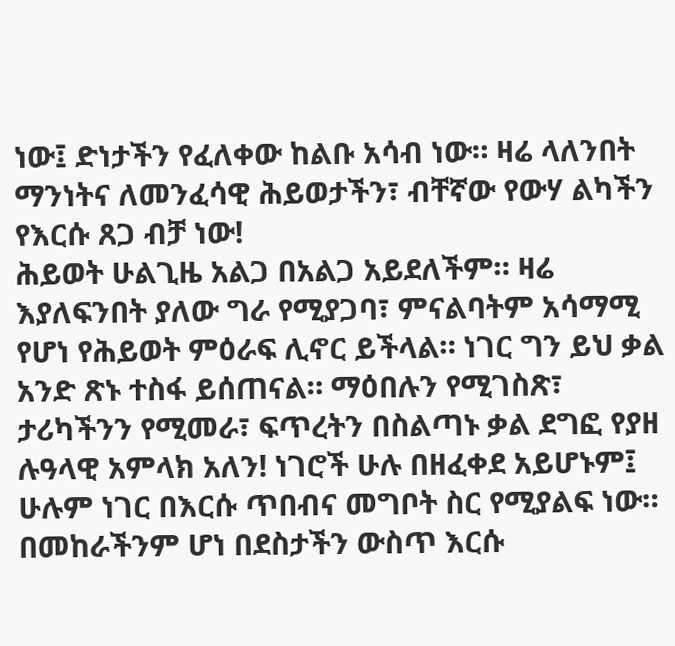ነው፤ ድነታችን የፈለቀው ከልቡ አሳብ ነው። ዛሬ ላለንበት ማንነትና ለመንፈሳዊ ሕይወታችን፣ ብቸኛው የውሃ ልካችን የእርሱ ጸጋ ብቻ ነው!
ሕይወት ሁልጊዜ አልጋ በአልጋ አይደለችም። ዛሬ እያለፍንበት ያለው ግራ የሚያጋባ፣ ምናልባትም አሳማሚ የሆነ የሕይወት ምዕራፍ ሊኖር ይችላል። ነገር ግን ይህ ቃል አንድ ጽኑ ተስፋ ይሰጠናል። ማዕበሉን የሚገስጽ፣ ታሪካችንን የሚመራ፣ ፍጥረትን በስልጣኑ ቃል ደግፎ የያዘ ሉዓላዊ አምላክ አለን! ነገሮች ሁሉ በዘፈቀደ አይሆኑም፤ ሁሉም ነገር በእርሱ ጥበብና መግቦት ስር የሚያልፍ ነው። በመከራችንም ሆነ በደስታችን ውስጥ እርሱ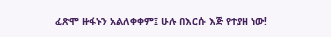ፈጽሞ ዙፋኑን አልለቀቀም፤ ሁሉ በእርሱ እጅ የተያዘ ነው!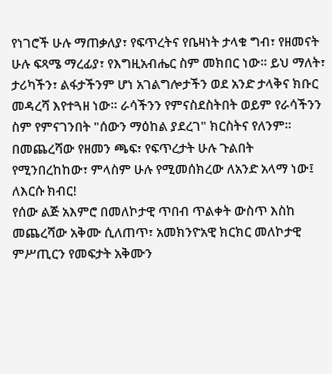የነገሮች ሁሉ ማጠቃለያ፣ የፍጥረትና የቤዛነት ታላቁ ግብ፣ የዘመናት ሁሉ ፍጻሜ ማረፊያ፣ የእግዚአብሔር ስም መክበር ነው። ይህ ማለት፣ ታሪካችን፣ ልፋታችንም ሆነ አገልግሎታችን ወደ አንድ ታላቅና ክቡር መዳረሻ እየተጓዘ ነው። ራሳችንን የምናስደስትበት ወይም የራሳችንን ስም የምናገንበት "ሰውን ማዕከል ያደረገ" ክርስትና የለንም። በመጨረሻው የዘመን ጫፍ፣ የፍጥረታት ሁሉ ጉልበት የሚንበረከከው፣ ምላስም ሁሉ የሚመሰክረው ለአንድ አላማ ነው፤ ለእርሱ ክብር!
የሰው ልጅ አእምሮ በመለኮታዊ ጥበብ ጥልቀት ውስጥ እስከ መጨረሻው አቅሙ ሲለጠጥ፣ አመክንዮአዊ ክርክር መለኮታዊ ምሥጢርን የመፍታት አቅሙን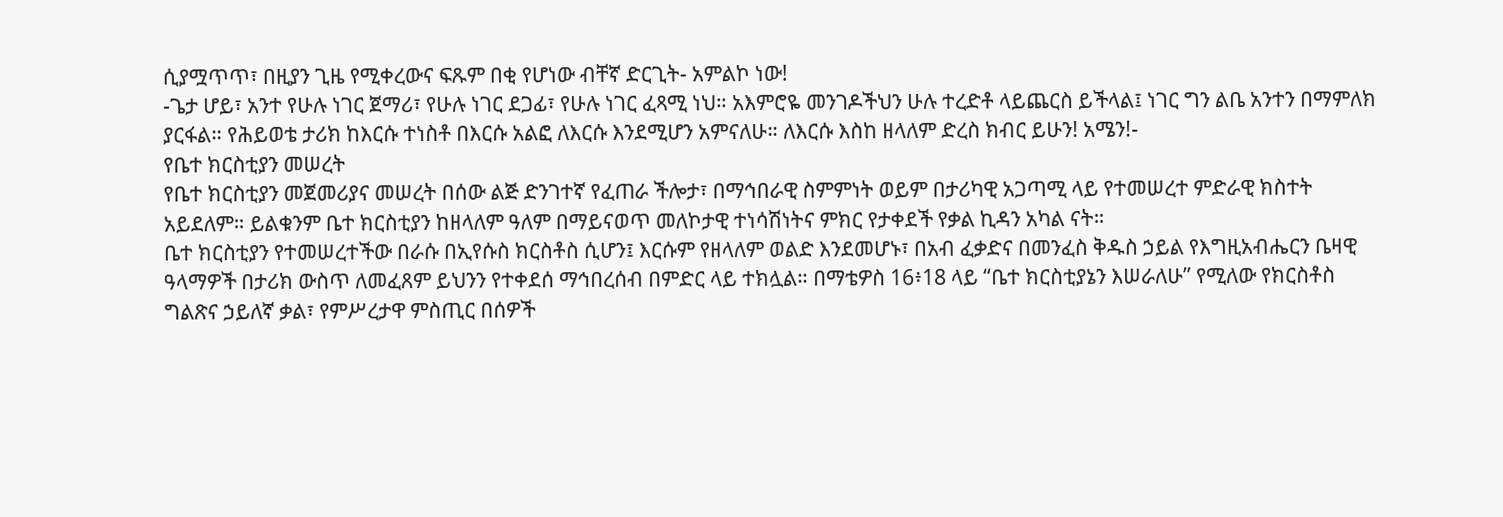ሲያሟጥጥ፣ በዚያን ጊዜ የሚቀረውና ፍጹም በቂ የሆነው ብቸኛ ድርጊት- አምልኮ ነው!
-ጌታ ሆይ፣ አንተ የሁሉ ነገር ጀማሪ፣ የሁሉ ነገር ደጋፊ፣ የሁሉ ነገር ፈጻሚ ነህ። አእምሮዬ መንገዶችህን ሁሉ ተረድቶ ላይጨርስ ይችላል፤ ነገር ግን ልቤ አንተን በማምለክ ያርፋል። የሕይወቴ ታሪክ ከእርሱ ተነስቶ በእርሱ አልፎ ለእርሱ እንደሚሆን አምናለሁ። ለእርሱ እስከ ዘላለም ድረስ ክብር ይሁን! አሜን!-
የቤተ ክርስቲያን መሠረት
የቤተ ክርስቲያን መጀመሪያና መሠረት በሰው ልጅ ድንገተኛ የፈጠራ ችሎታ፣ በማኅበራዊ ስምምነት ወይም በታሪካዊ አጋጣሚ ላይ የተመሠረተ ምድራዊ ክስተት አይደለም። ይልቁንም ቤተ ክርስቲያን ከዘላለም ዓለም በማይናወጥ መለኮታዊ ተነሳሽነትና ምክር የታቀደች የቃል ኪዳን አካል ናት።
ቤተ ክርስቲያን የተመሠረተችው በራሱ በኢየሱስ ክርስቶስ ሲሆን፤ እርሱም የዘላለም ወልድ እንደመሆኑ፣ በአብ ፈቃድና በመንፈስ ቅዱስ ኃይል የእግዚአብሔርን ቤዛዊ ዓላማዎች በታሪክ ውስጥ ለመፈጸም ይህንን የተቀደሰ ማኅበረሰብ በምድር ላይ ተክሏል። በማቴዎስ 16፥18 ላይ “ቤተ ክርስቲያኔን እሠራለሁ” የሚለው የክርስቶስ ግልጽና ኃይለኛ ቃል፣ የምሥረታዋ ምስጢር በሰዎች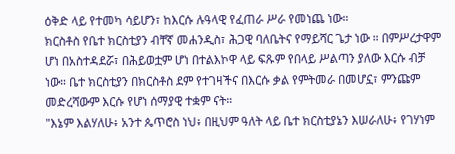ዕቅድ ላይ የተመካ ሳይሆን፣ ከእርሱ ሉዓላዊ የፈጠራ ሥራ የመነጨ ነው።
ክርስቶስ የቤተ ክርስቲያን ብቸኛ መሐንዲስ፣ ሕጋዊ ባለቤትና የማይሻር ጌታ ነው ። በምሥረታዋም ሆነ በአስተዳደሯ፣ በሕይወቷም ሆነ በተልእኮዋ ላይ ፍጹም የበላይ ሥልጣን ያለው እርሱ ብቻ ነው። ቤተ ክርስቲያን በክርስቶስ ደም የተገዛችና በእርሱ ቃል የምትመራ በመሆኗ፣ ምንጩም መድረሻውም እርሱ የሆነ ሰማያዊ ተቋም ናት።
"እኔም እልሃለሁ፥ አንተ ጴጥሮስ ነህ፥ በዚህም ዓለት ላይ ቤተ ክርስቲያኔን እሠራለሁ፥ የገሃነም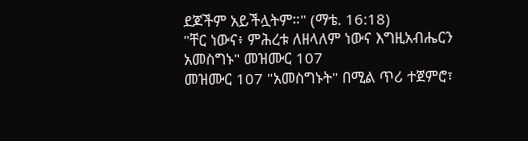ደጆችም አይችሏትም።" (ማቴ. 16:18)
"ቸር ነውና፥ ምሕረቱ ለዘላለም ነውና እግዚአብሔርን አመስግኑ" መዝሙር 107
መዝሙር 107 "አመስግኑት" በሚል ጥሪ ተጀምሮ፣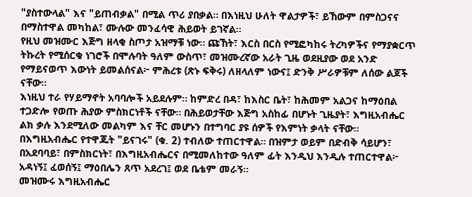"ያስተውላል" እና "ይጠብቃል" በሚል ጥሪ ያበቃል። በእነዚህ ሁለት ዋልታዎች፣ ይኸውም በምስጋናና በማስተዋል መካከል፣ ሙሉው መንፈሳዊ ሕይወት ይገኛል።
የዚህ መዝሙር እጅግ ዘላቂ ስጦታ አዝማቹ ነው። ጩኸት፣ እርስ በርስ የሚፎካከሩ ትረካዎችና የማያቋርጥ ትኩረት የሚሰርቁ ነገሮች በሞሉባት ዓለም ውስጥ፣ መዝሙረኛው አራት ጊዜ ወደዚያው ወደ አንድ የማይናወጥ እውነት ይመልሰናል፦ ምሕረቱ (ጽኑ ፍቅሩ) ለዘላለም ነውና፤ ድንቅ ሥራዎቹም ለሰው ልጆች ናቸው።
እነዚህ ተራ የሃይማኖት አባባሎች አይደሉም። ከምድረ በዳ፣ ከእስር ቤት፣ ከሕመም አልጋና ከማዕበል ተጋድሎ የወጡ ሕያው ምስክርነቶች ናቸው። በሕይወታቸው እጅግ አስከፊ በሆኑት ጊዜያት፣ እግዚአብሔር ልክ ቃሉ እንደሚለው መልካም እና ቸር መሆኑን በተግባር ያዩ ሰዎች የእምነት ቃላት ናቸው።
በእግዚአብሔር የተዋጁት "ይናገሩ" (ቁ. 2) ተብለው ተጠርተዋል። በዝምታ ወይም በድብቅ ሳይሆን፣ በአደባባይ፣ በምስክርነት፣ በእግዚአብሔርና በሚመለከተው ዓለም ፊት እንዲህ እንዲሉ ተጠርተዋል፦ አዳነኝ፤ ፈወሰኝ፤ ማዕበሌን ጸጥ አደረገ፤ ወደ ቤቴም መራኝ።
መዝሙሩ እግዚአብሔር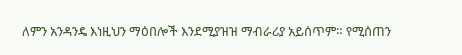ለምን አንዳንዴ እነዚህን ማዕበሎች እንደሚያዝዝ ማብራሪያ አይሰጥም። የሚሰጠን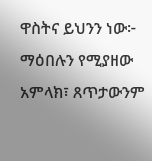ዋስትና ይህንን ነው፦ ማዕበሉን የሚያዘው አምላክ፣ ጸጥታውንም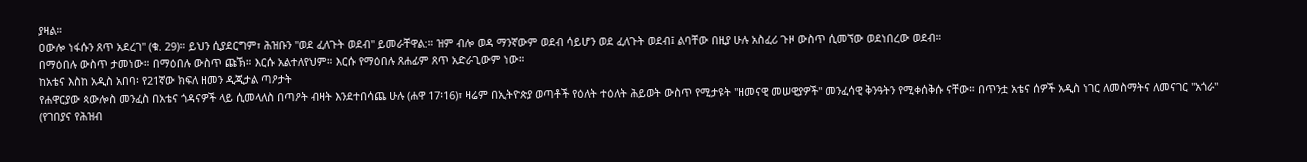ያዛል።
ዐውሎ ነፋሱን ጸጥ አደረገ" (ቁ. 29)። ይህን ሲያደርግም፣ ሕዝቡን "ወደ ፈለጉት ወደብ" ይመራቸዋል:። ዝም ብሎ ወዳ ማንኛውም ወደብ ሳይሆን ወደ ፈለጉት ወደብ፤ ልባቸው በዚያ ሁሉ አስፈሪ ጉዞ ውስጥ ሲመኘው ወደነበረው ወደብ።
በማዕበሉ ውስጥ ታመነው። በማዕበሉ ውስጥ ጩኽ። እርሱ አልተለየህም። እርሱ የማዕበሉ ጸሐፊም ጸጥ አድራጊውም ነው።
ከአቴና እስከ አዲስ አበባ፡ የ21ኛው ክፍለ ዘመን ዲጂታል ጣዖታት
የሐዋርያው ጳውሎስ መንፈስ በአቴና ጎዳናዎች ላይ ሲመላለስ በጣዖት ብዛት እንደተበሳጨ ሁሉ (ሐዋ 17፡16)፣ ዛሬም በኢትዮጵያ ወጣቶች የዕለት ተዕለት ሕይወት ውስጥ የሚታዩት "ዘመናዊ መሠዊያዎች" መንፈሳዊ ቅንዓትን የሚቀሰቅሱ ናቸው። በጥንቷ አቴና ሰዎች አዲስ ነገር ለመስማትና ለመናገር "አጎራ" (የገበያና የሕዝብ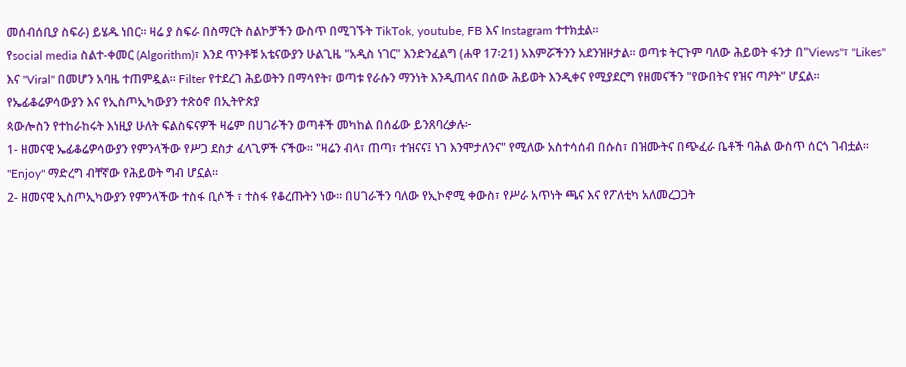መሰብሰቢያ ስፍራ) ይሄዱ ነበር። ዛሬ ያ ስፍራ በስማርት ስልኮቻችን ውስጥ በሚገኙት TikTok, youtube, FB እና Instagram ተተክቷል።
የsocial media ስልተ-ቀመር (Algorithm)፣ እንደ ጥንቶቹ አቴናውያን ሁልጊዜ "አዲስ ነገር" እንድንፈልግ (ሐዋ 17፡21) አእምሯችንን አደንዝዞታል። ወጣቱ ትርጉም ባለው ሕይወት ፋንታ በ"Views"፣ "Likes" እና "Viral" በመሆን አባዜ ተጠምዷል። Filter የተደረገ ሕይወትን በማሳየት፣ ወጣቱ የራሱን ማንነት እንዲጠላና በሰው ሕይወት እንዲቀና የሚያደርግ የዘመናችን "የውበትና የዝና ጣዖት" ሆኗል።
የኤፊቆሬዎሳውያን እና የኢስጦኢካውያን ተጽዕኖ በኢትዮጵያ
ጳውሎስን የተከራከሩት እነዚያ ሁለት ፍልስፍናዎች ዛሬም በሀገራችን ወጣቶች መካከል በሰፊው ይንጸባረቃሉ፦
1- ዘመናዊ ኤፊቆሬዎሳውያን የምንላችው የሥጋ ደስታ ፈላጊዎች ናችው። "ዛሬን ብላ፣ ጠጣ፣ ተዝናና፤ ነገ እንሞታለንና" የሚለው አስተሳሰብ በሱስ፣ በዝሙትና በጭፈራ ቤቶች ባሕል ውስጥ ሰርጎ ገብቷል። "Enjoy" ማድረግ ብቸኛው የሕይወት ግብ ሆኗል።
2- ዘመናዊ ኢስጦኢካውያን የምንላችው ተስፋ ቢሶች ፣ ተስፋ የቆረጡትን ነው። በሀገራችን ባለው የኢኮኖሚ ቀውስ፣ የሥራ አጥነት ጫና እና የፖለቲካ አለመረጋጋት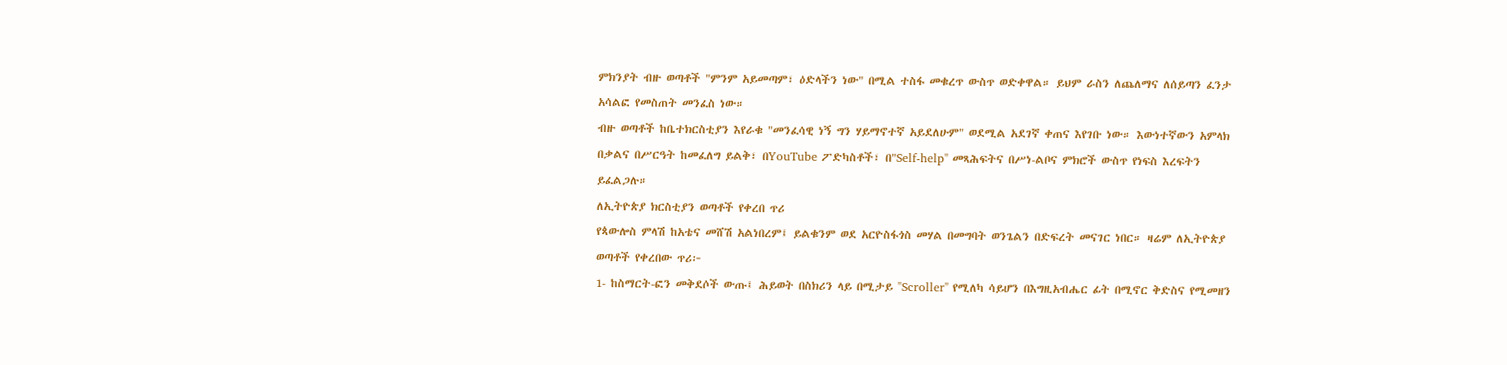ምክንያት ብዙ ወጣቶች "ምንም አይመጣም፣ ዕድላችን ነው" በሚል ተስፋ መቁረጥ ውስጥ ወድቀዋል። ይህም ራስን ለጨለማና ለሰይጣን ፈንታ አሳልፎ የመስጠት መንፈስ ነው።
ብዙ ወጣቶች ከቤተክርስቲያን እየራቁ "መንፈሳዊ ነኝ ግን ሃይማኖተኛ አይደለሁም" ወደሚል አደገኛ ቀጠና እየገቡ ነው። እውነተኛውን አምላክ በቃልና በሥርዓት ከመፈለግ ይልቅ፣ በYouTube ፖድካስቶች፣ በ"Self-help" መጻሕፍትና በሥነ-ልቦና ምክሮች ውስጥ የነፍስ እረፍትን ይፈልጋሉ።
ለኢትዮጵያ ክርስቲያን ወጣቶች የቀረበ ጥሪ
የጳውሎስ ምላሽ ከአቴና መሸሽ አልነበረም፤ ይልቁንም ወደ አርዮስፋጎስ መሃል በመግባት ወንጌልን በድፍረት መናገር ነበር። ዛሬም ለኢትዮጵያ ወጣቶች የቀረበው ጥሪ፦
1- ከስማርት-ፎን መቅደሶች ውጡ፤ ሕይወት በስክሪን ላይ በሚታይ "Scroller" የሚለካ ሳይሆን በእግዚአብሔር ፊት በሚኖር ቅድስና የሚመዘን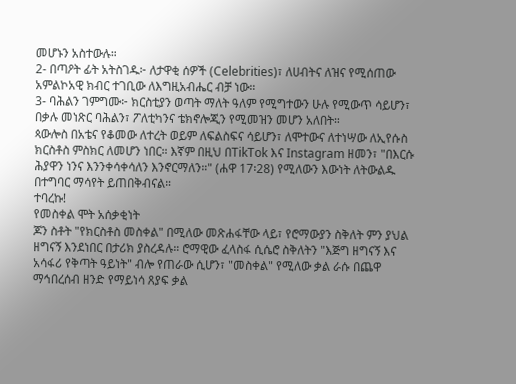መሆኑን አስተውሉ።
2- በጣዖት ፊት አትስገዱ፦ ለታዋቂ ሰዎች (Celebrities)፣ ለሀብትና ለዝና የሚሰጠው አምልኮአዊ ክብር ተገቢው ለእግዚአብሔር ብቻ ነው።
3- ባሕልን ገምግሙ፦ ክርስቲያን ወጣት ማለት ዓለም የሚግተውን ሁሉ የሚውጥ ሳይሆን፣ በቃሉ መነጽር ባሕልን፣ ፖለቲካንና ቴክኖሎጂን የሚመዝን መሆን አለበት።
ጳውሎስ በአቴና የቆመው ለተረት ወይም ለፍልስፍና ሳይሆን፣ ለሞተውና ለተነሣው ለኢየሱስ ክርስቶስ ምስክር ለመሆን ነበር። እኛም በዚህ በTikTok እና Instagram ዘመን፣ "በእርሱ ሕያዋን ነንና እንንቀሳቀሳለን እንኖርማለን።" (ሐዋ 17፡28) የሚለውን እውነት ለትውልዱ በተግባር ማሳየት ይጠበቅብናል።
ተባረኩ!
የመስቀል ሞት አሰቃቂነት
ጆን ስቶት "የክርስቶስ መስቀል" በሚለው መጽሐፋቸው ላይ፣ የሮማውያን ስቅለት ምን ያህል ዘግናኝ እንደነበር በታሪክ ያስረዳሉ። ሮማዊው ፈላስፋ ሲሴሮ ስቅለትን "እጅግ ዘግናኝ እና አሳፋሪ የቅጣት ዓይነት" ብሎ የጠራው ሲሆን፣ "መስቀል" የሚለው ቃል ራሱ በጨዋ ማኅበረሰብ ዘንድ የማይነሳ ጸያፍ ቃል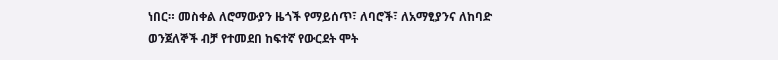ነበር። መስቀል ለሮማውያን ዜጎች የማይሰጥ፣ ለባሮች፣ ለአማፂያንና ለከባድ ወንጀለኞች ብቻ የተመደበ ከፍተኛ የውርደት ሞት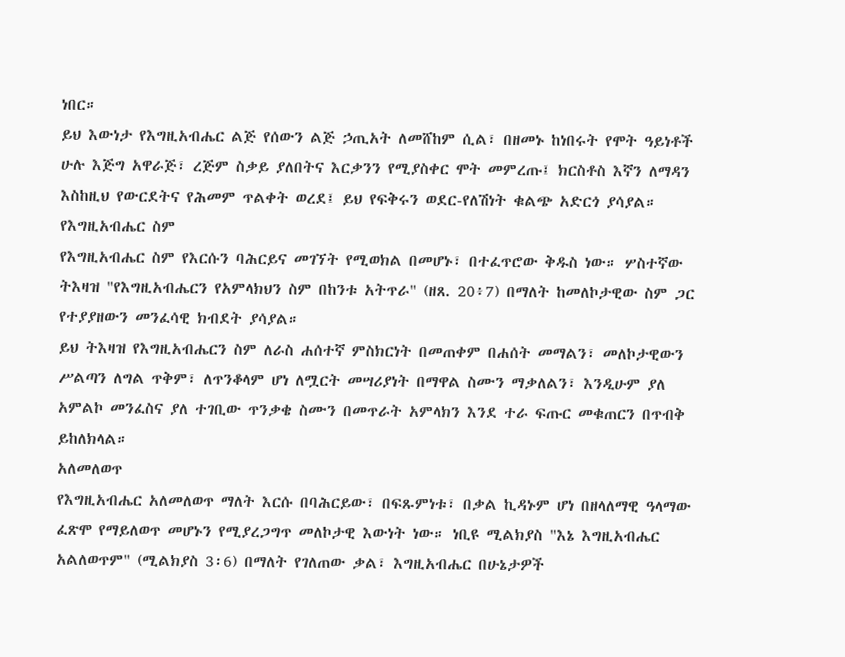ነበር።
ይህ እውነታ የእግዚአብሔር ልጅ የሰውን ልጅ ኃጢአት ለመሸከም ሲል፣ በዘመኑ ከነበሩት የሞት ዓይነቶች ሁሉ እጅግ አዋራጅ፣ ረጅም ስቃይ ያለበትና እርቃንን የሚያስቀር ሞት መምረጡ፤ ክርስቶስ እኛን ለማዳን እስከዚህ የውርደትና የሕመም ጥልቀት ወረደ፤ ይህ የፍቅሩን ወደር-የለሽነት ቁልጭ አድርጎ ያሳያል።
የእግዚአብሔር ስም
የእግዚአብሔር ስም የእርሱን ባሕርይና መገኘት የሚወክል በመሆኑ፣ በተፈጥሮው ቅዱስ ነው። ሦስተኛው ትእዛዝ "የእግዚአብሔርን የአምላክህን ስም በከንቱ አትጥራ" (ዘጸ. 20፥7) በማለት ከመለኮታዊው ስም ጋር የተያያዘውን መንፈሳዊ ክብደት ያሳያል።
ይህ ትእዛዝ የእግዚአብሔርን ስም ለራስ ሐሰተኛ ምስክርነት በመጠቀም በሐሰት መማልን፣ መለኮታዊውን ሥልጣን ለግል ጥቅም፣ ለጥንቆላም ሆነ ለሟርት መሣሪያነት በማዋል ስሙን ማቃለልን፣ እንዲሁም ያለ አምልኮ መንፈስና ያለ ተገቢው ጥንቃቄ ስሙን በመጥራት አምላክን እንደ ተራ ፍጡር መቁጠርን በጥብቅ ይከለክላል።
አለመለወጥ
የእግዚአብሔር አለመለወጥ ማለት እርሱ በባሕርይው፣ በፍጹምነቱ፣ በቃል ኪዳኑም ሆነ በዘላለማዊ ዓላማው ፈጽሞ የማይለወጥ መሆኑን የሚያረጋግጥ መለኮታዊ እውነት ነው። ነቢዩ ሚልክያስ "እኔ እግዚአብሔር አልለወጥም" (ሚልክያስ 3፡6) በማለት የገለጠው ቃል፣ እግዚአብሔር በሁኔታዎች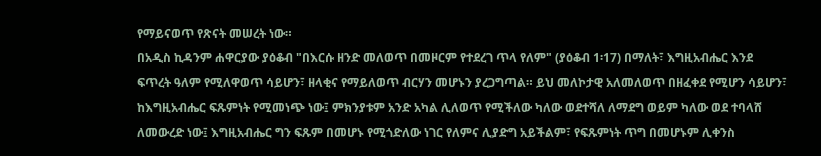የማይናወጥ የጽናት መሠረት ነው።
በአዲስ ኪዳንም ሐዋርያው ያዕቆብ "በእርሱ ዘንድ መለወጥ በመዞርም የተደረገ ጥላ የለም" (ያዕቆብ 1፡17) በማለት፣ እግዚአብሔር እንደ ፍጥረት ዓለም የሚለዋወጥ ሳይሆን፣ ዘላቂና የማይለወጥ ብርሃን መሆኑን ያረጋግጣል። ይህ መለኮታዊ አለመለወጥ በዘፈቀደ የሚሆን ሳይሆን፣ ከእግዚአብሔር ፍጹምነት የሚመነጭ ነው፤ ምክንያቱም አንድ አካል ሊለወጥ የሚችለው ካለው ወደተሻለ ለማደግ ወይም ካለው ወደ ተባላሸ ለመውረድ ነው፤ እግዚአብሔር ግን ፍጹም በመሆኑ የሚጎድለው ነገር የለምና ሊያድግ አይችልም፣ የፍጹምነት ጥግ በመሆኑም ሊቀንስ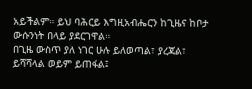አይችልም። ይህ ባሕርይ እግዚአብሔርን ከጊዜና ከቦታ ውሱንነት በላይ ያደርገዋል።
በጊዜ ውስጥ ያለ ነገር ሁሉ ይለወጣል፣ ያረጃል፣ ይሻሻላል ወይም ይጠፋል፤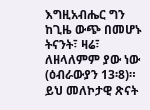እግዚአብሔር ግን ከጊዜ ውጭ በመሆኑ ትናንት፣ ዛሬ፣ ለዘላለምም ያው ነው (ዕብራውያን 13፡8)። ይህ መለኮታዊ ጽናት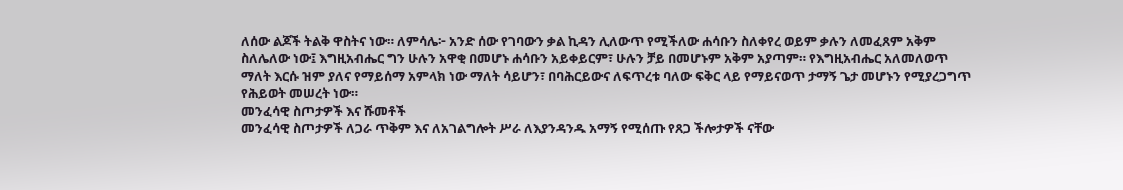ለሰው ልጆች ትልቅ ዋስትና ነው። ለምሳሌ፦ አንድ ሰው የገባውን ቃል ኪዳን ሊለውጥ የሚችለው ሐሳቡን ስለቀየረ ወይም ቃሉን ለመፈጸም አቅም ስለሌለው ነው፤ እግዚአብሔር ግን ሁሉን አዋቂ በመሆኑ ሐሳቡን አይቀይርም፣ ሁሉን ቻይ በመሆኑም አቅም አያጣም። የእግዚአብሔር አለመለወጥ ማለት እርሱ ዝም ያለና የማይሰማ አምላክ ነው ማለት ሳይሆን፣ በባሕርይውና ለፍጥረቱ ባለው ፍቅር ላይ የማይናወጥ ታማኝ ጌታ መሆኑን የሚያረጋግጥ የሕይወት መሠረት ነው።
መንፈሳዊ ስጦታዎች እና ሹመቶች
መንፈሳዊ ስጦታዎች ለጋራ ጥቅም እና ለአገልግሎት ሥራ ለእያንዳንዱ አማኝ የሚሰጡ የጸጋ ችሎታዎች ናቸው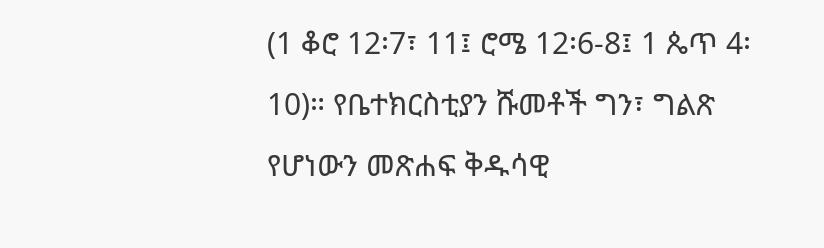(1 ቆሮ 12፡7፣ 11፤ ሮሜ 12፡6-8፤ 1 ጴጥ 4፡10)። የቤተክርስቲያን ሹመቶች ግን፣ ግልጽ የሆነውን መጽሐፍ ቅዱሳዊ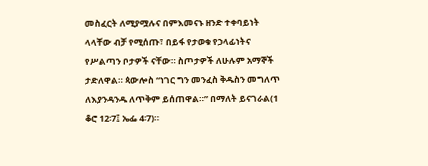መስፈርት ለሚያሟሉና በምእመናኑ ዘንድ ተቀባይነት ላላቸው ብቻ የሚሰጡ፣ በይፋ የታወቁ የኃላፊነትና የሥልጣን ቦታዎች ናቸው። ስጦታዎች ለሁሉም አማኞች ታድለዋል። ጳውሎስ “ነገር ግን መንፈስ ቅዱስን መግለጥ ለእያንዳንዱ ለጥቅም ይሰጠዋል።” በማለት ይናገራል(1 ቆሮ 12፡7፤ ኤፌ 4፡7)።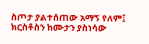ስጦታ ያልተሰጠው አማኝ የለም፤ ክርስቶስን ከሙታን ያስነሳው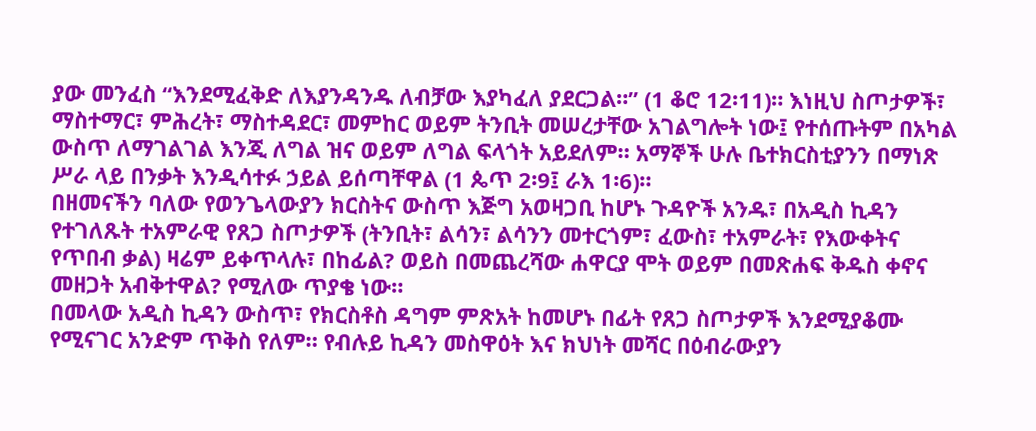ያው መንፈስ “እንደሚፈቅድ ለእያንዳንዱ ለብቻው እያካፈለ ያደርጋል።” (1 ቆሮ 12፡11)። እነዚህ ስጦታዎች፣ ማስተማር፣ ምሕረት፣ ማስተዳደር፣ መምከር ወይም ትንቢት መሠረታቸው አገልግሎት ነው፤ የተሰጡትም በአካል ውስጥ ለማገልገል እንጂ ለግል ዝና ወይም ለግል ፍላጎት አይደለም። አማኞች ሁሉ ቤተክርስቲያንን በማነጽ ሥራ ላይ በንቃት እንዲሳተፉ ኃይል ይሰጣቸዋል (1 ጴጥ 2፡9፤ ራእ 1፡6)።
በዘመናችን ባለው የወንጌላውያን ክርስትና ውስጥ እጅግ አወዛጋቢ ከሆኑ ጉዳዮች አንዱ፣ በአዲስ ኪዳን የተገለጹት ተአምራዊ የጸጋ ስጦታዎች (ትንቢት፣ ልሳን፣ ልሳንን መተርጎም፣ ፈውስ፣ ተአምራት፣ የእውቀትና የጥበብ ቃል) ዛሬም ይቀጥላሉ፣ በከፊል? ወይስ በመጨረሻው ሐዋርያ ሞት ወይም በመጽሐፍ ቅዱስ ቀኖና መዘጋት አብቅተዋል? የሚለው ጥያቄ ነው።
በመላው አዲስ ኪዳን ውስጥ፣ የክርስቶስ ዳግም ምጽአት ከመሆኑ በፊት የጸጋ ስጦታዎች እንደሚያቆሙ የሚናገር አንድም ጥቅስ የለም። የብሉይ ኪዳን መስዋዕት እና ክህነት መሻር በዕብራውያን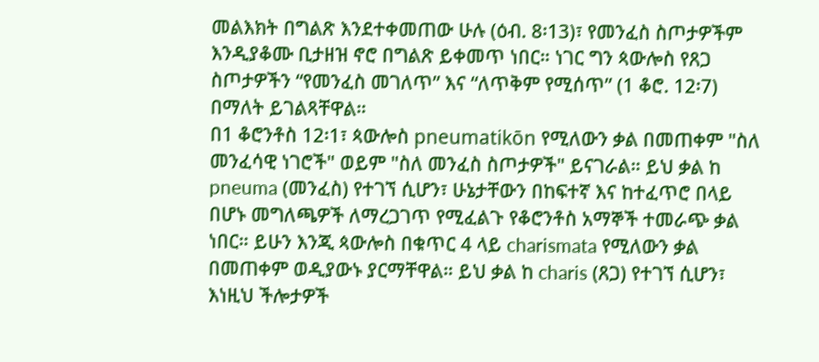መልእክት በግልጽ እንደተቀመጠው ሁሉ (ዕብ. 8፡13)፣ የመንፈስ ስጦታዎችም እንዲያቆሙ ቢታዘዝ ኖሮ በግልጽ ይቀመጥ ነበር። ነገር ግን ጳውሎስ የጸጋ ስጦታዎችን “የመንፈስ መገለጥ” እና “ለጥቅም የሚሰጥ” (1 ቆሮ. 12፡7) በማለት ይገልጻቸዋል።
በ1 ቆሮንቶስ 12፡1፣ ጳውሎስ pneumatikōn የሚለውን ቃል በመጠቀም "ስለ መንፈሳዊ ነገሮች" ወይም "ስለ መንፈስ ስጦታዎች" ይናገራል። ይህ ቃል ከ pneuma (መንፈስ) የተገኘ ሲሆን፣ ሁኔታቸውን በከፍተኛ እና ከተፈጥሮ በላይ በሆኑ መግለጫዎች ለማረጋገጥ የሚፈልጉ የቆሮንቶስ አማኞች ተመራጭ ቃል ነበር። ይሁን እንጂ ጳውሎስ በቁጥር 4 ላይ charismata የሚለውን ቃል በመጠቀም ወዲያውኑ ያርማቸዋል። ይህ ቃል ከ charis (ጸጋ) የተገኘ ሲሆን፣ እነዚህ ችሎታዎች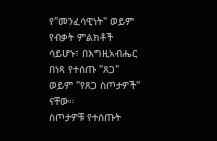የ"መንፈሳዊነት" ወይም የብቃት ምልክቶች ሳይሆኑ፣ በእግዚአብሔር በነጻ የተሰጡ "ጸጋ" ወይም "የጸጋ ስጦታዎች" ናቸው።
ስጦታዎቹ የተሰጡት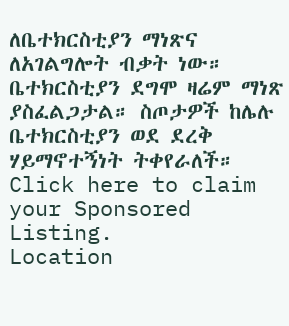ለቤተክርስቲያን ማነጽና ለአገልግሎት ብቃት ነው። ቤተክርስቲያን ደግሞ ዛሬም ማነጽ ያስፈልጋታል። ስጦታዎች ከሌሉ ቤተክርስቲያን ወደ ደረቅ ሃይማኖተኝነት ትቀየራለች።
Click here to claim your Sponsored Listing.
Location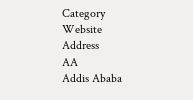Category
Website
Address
AA
Addis Ababa